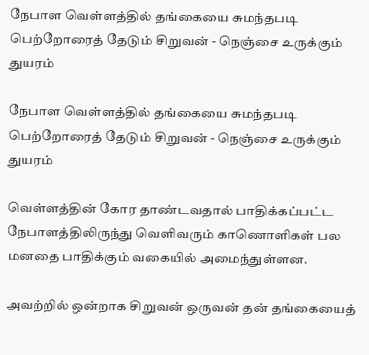நேபாள வெள்ளத்தில் தங்கையை சுமந்தபடி பெற்றோரைத் தேடும் சிறுவன் - நெஞ்சை உருக்கும் துயரம்

நேபாள வெள்ளத்தில் தங்கையை சுமந்தபடி பெற்றோரைத் தேடும் சிறுவன் - நெஞ்சை உருக்கும் துயரம்

வெள்ளத்தின் கோர தாண்டவதால் பாதிக்கப்பட்ட நேபாளத்திலிருந்து வெளிவரும் காணொளிகள் பல மனதை பாதிக்கும் வகையில் அமைந்துள்ளன.

அவற்றில் ஒன்றாக சிறுவன் ஒருவன் தன் தங்கையைத்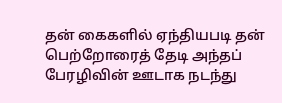தன் கைகளில் ஏந்தியபடி தன் பெற்றோரைத் தேடி அந்தப் பேரழிவின் ஊடாக நடந்து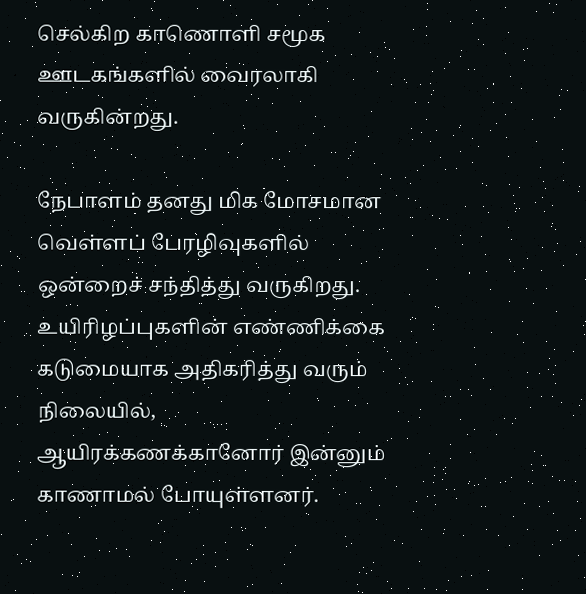செல்கிற காணொளி சமூக ஊடகங்களில் வைரலாகி வருகின்றது.

நேபாளம் தனது மிக மோசமான வெள்ளப் பேரழிவுகளில் ஒன்றைச் சந்தித்து வருகிறது. உயிரிழப்புகளின் எண்ணிக்கை கடுமையாக அதிகரித்து வரும் நிலையில், ஆயிரக்கணக்கானோர் இன்னும் காணாமல் போயுள்ளனர்.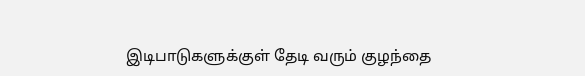இடிபாடுகளுக்குள் தேடி வரும் குழந்தை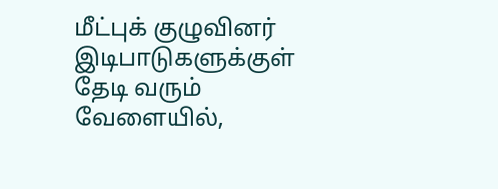மீட்புக் குழுவினர் இடிபாடுகளுக்குள் தேடி வரும் வேளையில்,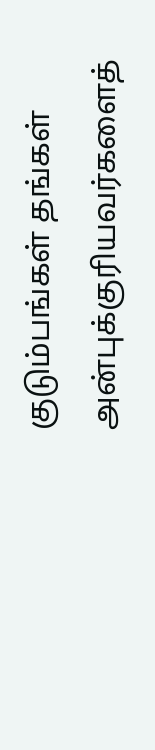குடும்பங்கள் தங்கள் அன்புக்குரியவர்களைத்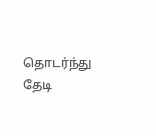தொடர்ந்து தேடி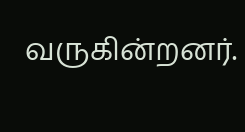வருகின்றனர்.